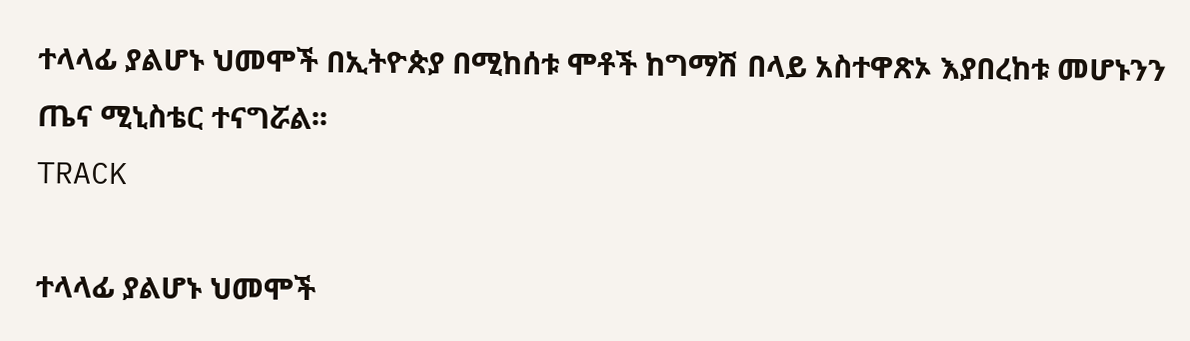ተላላፊ ያልሆኑ ህመሞች በኢትዮጵያ በሚከሰቱ ሞቶች ከግማሽ በላይ አስተዋጽኦ እያበረከቱ መሆኑንን ጤና ሚኒስቴር ተናግሯል፡፡
TRACK

ተላላፊ ያልሆኑ ህመሞች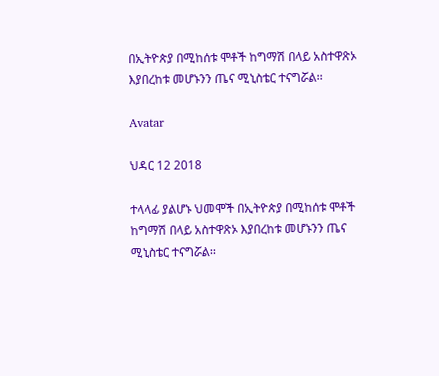በኢትዮጵያ በሚከሰቱ ሞቶች ከግማሽ በላይ አስተዋጽኦ እያበረከቱ መሆኑንን ጤና ሚኒስቴር ተናግሯል፡፡

Avatar

ህዳር 12 2018

ተላላፊ ያልሆኑ ህመሞች በኢትዮጵያ በሚከሰቱ ሞቶች ከግማሽ በላይ አስተዋጽኦ እያበረከቱ መሆኑንን ጤና ሚኒስቴር ተናግሯል፡፡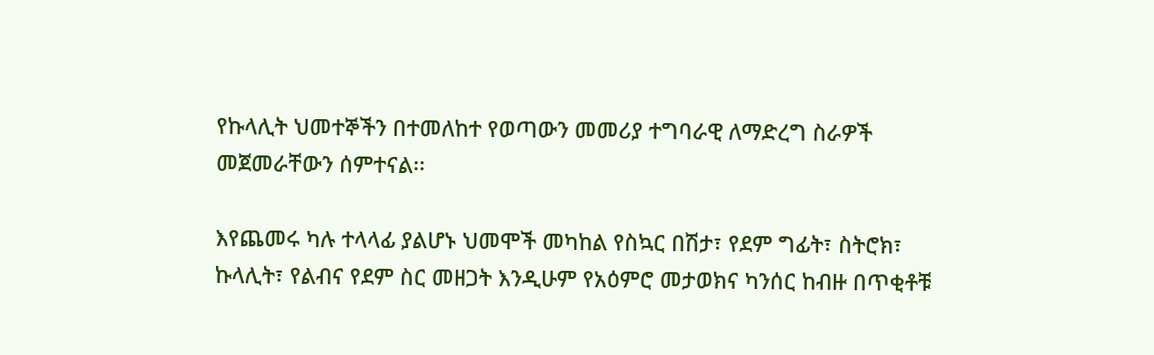የኩላሊት ህመተኞችን በተመለከተ የወጣውን መመሪያ ተግባራዊ ለማድረግ ስራዎች መጀመራቸውን ሰምተናል፡፡

እየጨመሩ ካሉ ተላላፊ ያልሆኑ ህመሞች መካከል የስኳር በሽታ፣ የደም ግፊት፣ ስትሮክ፣ ኩላሊት፣ የልብና የደም ስር መዘጋት እንዲሁም የአዕምሮ መታወክና ካንሰር ከብዙ በጥቂቶቹ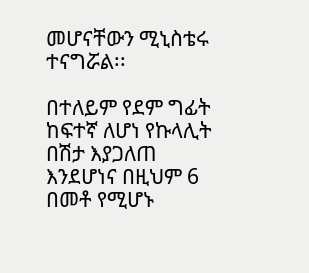መሆናቸውን ሚኒስቴሩ ተናግሯል፡፡

በተለይም የደም ግፊት ከፍተኛ ለሆነ የኩላሊት በሽታ እያጋለጠ እንደሆነና በዚህም 6 በመቶ የሚሆኑ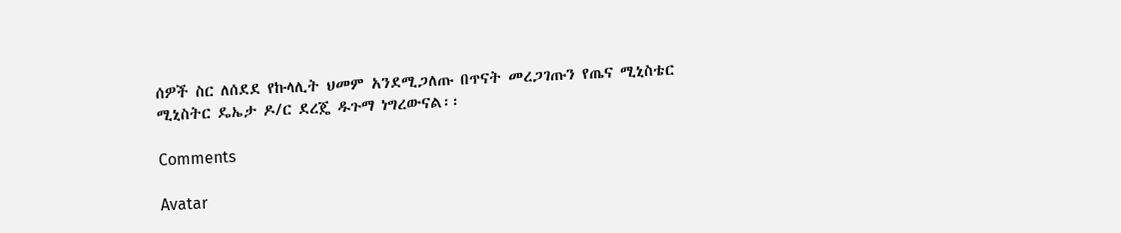ሰዎች ስር ለሰደደ የኩላሊት ህመም አንደሚጋለጡ በጥናት መረጋገጡን የጤና ሚኒስቴር ሚኒስትር ዴኤታ ዶ/ር ደረጄ ዱጉማ ነግረውናል፡፡

Comments

Avatar